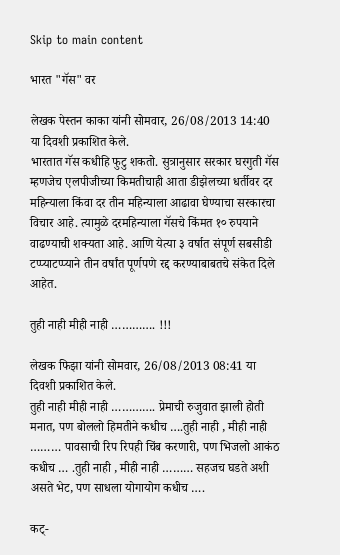Skip to main content

भारत "गॅस" वर

लेखक पेस्तन काका यांनी सोमवार, 26/08/2013 14:40 या दिवशी प्रकाशित केले.
भारतात गॅस कधीहि फुटु शकतो. सुत्रानुसार सरकार घरगुती गॅस म्हणजेच एलपीजीच्या किमतीचाही आता डीझेलच्या धर्तीवर दर महिन्याला किंवा दर तीन महिन्याला आढावा घेण्याचा सरकारचा विचार आहे. त्यामुळे दरमहिन्याला गॅसचे किंमत १० रुपयाने वाढण्याची शक्यता आहे. आणि येत्या ३ वर्षात संपूर्ण सबसीडी टप्प्याटप्प्याने तीन वर्षांत पूर्णपणे रद्द करण्याबाबतचे संकेत दिले आहेत.

तुही नाही मीही नाही …………. !!!

लेखक फिझा यांनी सोमवार, 26/08/2013 08:41 या दिवशी प्रकाशित केले.
तुही नाही मीही नाही …………. प्रेमाची रुजुवात झाली होती मनात, पण बोललो हिमतीने कधीच ….तुही नाही , मीही नाही ……… पावसाची रिप रिपही चिंब करणारी, पण भिजलो आकंठ कधीच … .तुही नाही , मीही नाही ……… सहजच घडते अशी असते भेट, पण साधला योगायोग कधीच ….

कट्-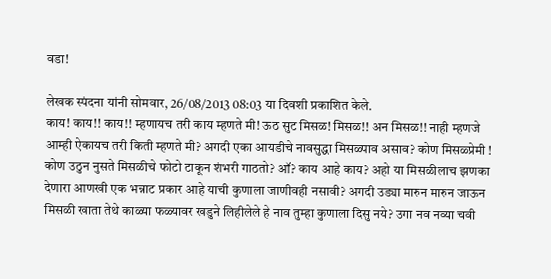वडा!

लेखक स्पंदना यांनी सोमवार, 26/08/2013 08:03 या दिवशी प्रकाशित केले.
काय! काय!! काय!! म्हणायच तरी काय म्हणते मी! ऊठ सुट मिसळ! मिसळ!! अन मिसळ!! नाही म्हणजे आम्ही ऐकायच तरी किती म्हणते मी? अगदी एका आयडीचे नावसुद्धा मिसळ्पाव असाव? कोण मिसळ्प्रेमी ! कोण उठुन नुसते मिसळीचे फोटो टाकून शंभरी गाठतो? ऑ? काय आहे काय? अहो या मिसळीलाच झणका देणारा आणखी एक भन्नाट प्रकार आहे याची कुणाला जाणीवही नसावी? अगदी उड्या मारुन मारुन जाऊन मिसळी खाता तेथे काळ्या फळ्यावर खडुने लिहीलेले हे नाव तुम्हा कुणाला दिसु नये? उगा नव नव्या चवी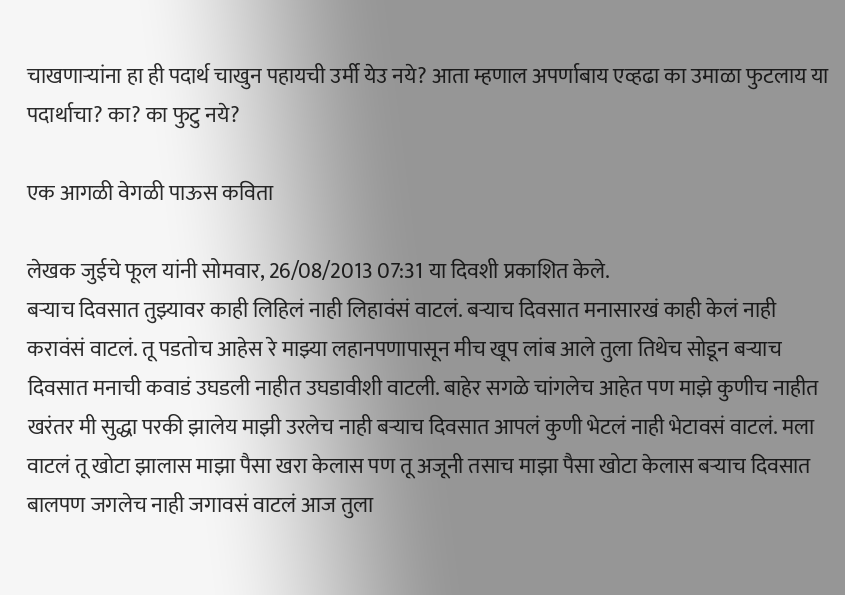चाखणार्‍यांना हा ही पदार्थ चाखुन पहायची उर्मी येउ नये? आता म्हणाल अपर्णाबाय एव्हढा का उमाळा फुटलाय या पदार्थाचा? का? का फुटु नये?

एक आगळी वेगळी पाऊस कविता

लेखक जुईचे फूल यांनी सोमवार, 26/08/2013 07:31 या दिवशी प्रकाशित केले.
बऱ्याच दिवसात तुझ्यावर काही लिहिलं नाही लिहावंसं वाटलं. बऱ्याच दिवसात मनासारखं काही केलं नाही करावंसं वाटलं. तू पडतोच आहेस रे माझ्या लहानपणापासून मीच खूप लांब आले तुला तिथेच सोडून बऱ्याच दिवसात मनाची कवाडं उघडली नाहीत उघडावीशी वाटली. बाहेर सगळे चांगलेच आहेत पण माझे कुणीच नाहीत खरंतर मी सुद्धा परकी झालेय माझी उरलेच नाही बऱ्याच दिवसात आपलं कुणी भेटलं नाही भेटावसं वाटलं. मला वाटलं तू खोटा झालास माझा पैसा खरा केलास पण तू अजूनी तसाच माझा पैसा खोटा केलास बऱ्याच दिवसात बालपण जगलेच नाही जगावसं वाटलं आज तुला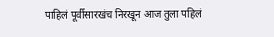पाहिलं पूर्वीसारखंच निरखून आज तुला पहिलं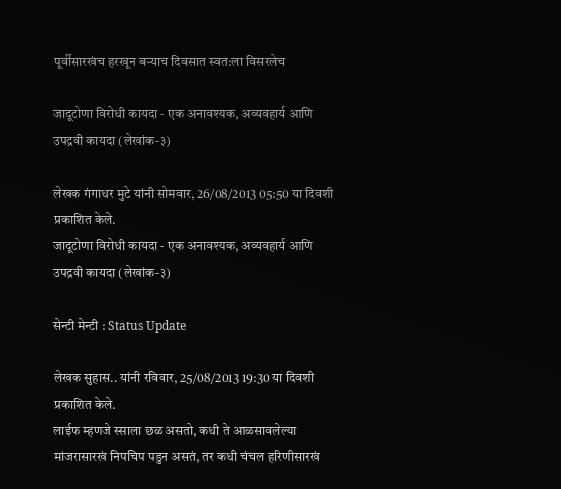पूर्वीसारखंच हरखून बऱ्याच दिवसात स्वत:ला विसरलेच

जादूटोणा विरोधी कायदा - एक अनावश्यक, अव्यवहार्य आणि उपद्रवी कायदा (लेखांक-३)

लेखक गंगाधर मुटे यांनी सोमवार, 26/08/2013 05:50 या दिवशी प्रकाशित केले.
जादूटोणा विरोधी कायदा - एक अनावश्यक, अव्यवहार्य आणि उपद्रवी कायदा (लेखांक-३)

सेन्टी मेन्टी : Status Update

लेखक सुहास.. यांनी रविवार, 25/08/2013 19:30 या दिवशी प्रकाशित केले.
लाईफ म्हणजे स्साला छळ असतो, कधी ते आळसावलेल्या मांजरासारखं निपचिप पडुन असतं, तर कधी चंचल हरिणीसारखं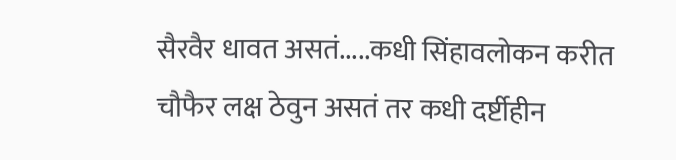सैरवैर धावत असतं.....कधी सिंहावलोकन करीत चौफैर लक्ष ठेवुन असतं तर कधी दर्ष्टीहीन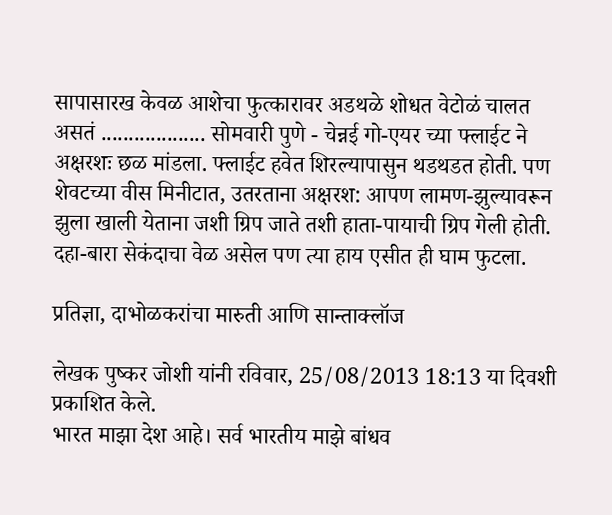सापासारख केवळ आशेचा फुत्कारावर अडथळे शोधत वेटोळं चालत असतं ................... सोमवारी पुणे - चेन्नई गो-एयर च्या फ्लाईट ने अक्षरशः छळ मांडला. फ्लाईट हवेत शिरल्यापासुन थडथडत होती. पण शेवटच्या वीस मिनीटात, उतरताना अक्षरश: आपण लामण-झुल्यावरून झुला खाली येताना जशी ग्रिप जाते तशी हाता-पायाची ग्रिप गेली होती. दहा-बारा सेकंदाचा वेळ असेल पण त्या हाय एसीत ही घाम फुटला.

प्रतिज्ञा, दाभोळकरांचा मारुती आणि सान्ताक्लॉज

लेखक पुष्कर जोशी यांनी रविवार, 25/08/2013 18:13 या दिवशी प्रकाशित केले.
भारत माझा देश आहे। सर्व भारतीय माझे बांधव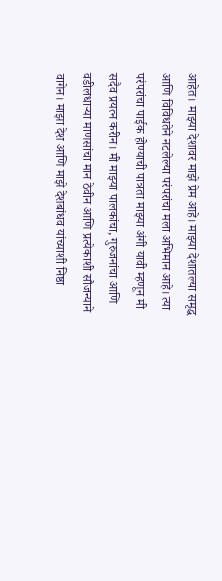आहेत। माझ्या देशावर माझे प्रेम आहे। माझ्या देशातल्या समृद्ध आणि विविधतेने नटलेल्या परंपरांचा मला अभिमान आहे। त्या परंपरांचा पाईक होण्याची पात्रता माझ्या अंगी यावी म्हणून मी सदैव प्रयत्न करीन। मी माझ्या पालकांचा, गुरुजनांचा आणि वडीलधार्‍या माणसांचा मान ठेवीन आणि प्रत्येकाशी सौजन्याने वागेन। माझा देश आणि माझे देशबांधव यांच्याशी निष्ठा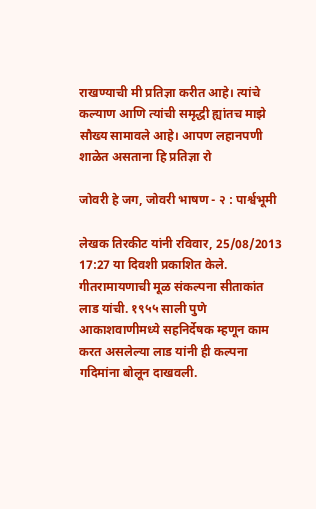राखण्याची मी प्रतिज्ञा करीत आहे। त्यांचे कल्याण आणि त्यांची समृद्धी ह्यांतच माझे सौख्य सामावले आहे। आपण लहानपणी शाळेत असताना हि प्रतिज्ञा रो

जोवरी हे जग, जोवरी भाषण - २ : पार्श्वभूमी

लेखक तिरकीट यांनी रविवार, 25/08/2013 17:27 या दिवशी प्रकाशित केले.
गीतरामायणाची मूळ संकल्पना सीताकांत लाड यांची. १९५५ साली पुणे आकाशवाणीमध्ये सहनिर्देषक म्हणून काम करत असलेल्या लाड यांनी ही कल्पना गदिमांना बोलून दाखवली.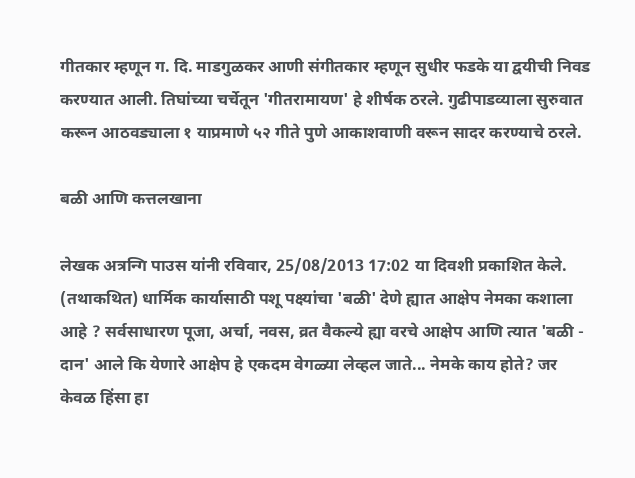गीतकार म्हणून ग. दि. माडगुळकर आणी संगीतकार म्हणून सुधीर फडके या द्वयीची निवड करण्यात आली. तिघांच्या चर्चेतून 'गीतरामायण' हे शीर्षक ठरले. गुढीपाडव्याला सुरुवात करून आठवड्याला १ याप्रमाणे ५२ गीते पुणे आकाशवाणी वरून सादर करण्याचे ठरले.

बळी आणि कत्तलखाना

लेखक अत्रन्गि पाउस यांनी रविवार, 25/08/2013 17:02 या दिवशी प्रकाशित केले.
(तथाकथित) धार्मिक कार्यासाठी पशू पक्ष्यांचा 'बळी' देणे ह्यात आक्षेप नेमका कशाला आहे ? सर्वसाधारण पूजा, अर्चा, नवस, व्रत वैकल्ये ह्या वरचे आक्षेप आणि त्यात 'बळी - दान' आले कि येणारे आक्षेप हे एकदम वेगळ्या लेव्हल जाते... नेमके काय होते? जर केवळ हिंसा हा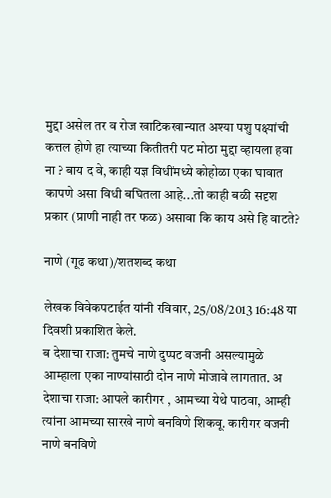मुद्दा असेल तर व रोज खाटिकखान्यात अश्या पशु पक्ष्यांची कत्तल होणे हा त्याच्या कितीतरी पट मोठा मुद्दा व्हायला हवा ना ? बाय द वे, काही यज्ञ विधींमध्ये कोहोळा एका घावात कापणे असा विधी बघितला आहे...तो काही बळी सदृश प्रकार (प्राणी नाही तर फळ) असावा कि काय असे हि वाटते?

नाणे (गूढ कथा)/शतशब्द कथा

लेखक विवेकपटाईत यांनी रविवार, 25/08/2013 16:48 या दिवशी प्रकाशित केले.
ब देशाचा राजा: तुमचे नाणे दुप्पट वजनी असल्यामुळे आम्हाला एका नाण्यांसाठी दोन नाणे मोजावे लागतात. अ देशाचा राजा: आपले कारीगर , आमच्या येथे पाठवा, आम्ही त्यांना आमच्या सारखे नाणे बनविणे शिकवू. कारीगर वजनी नाणे बनविणे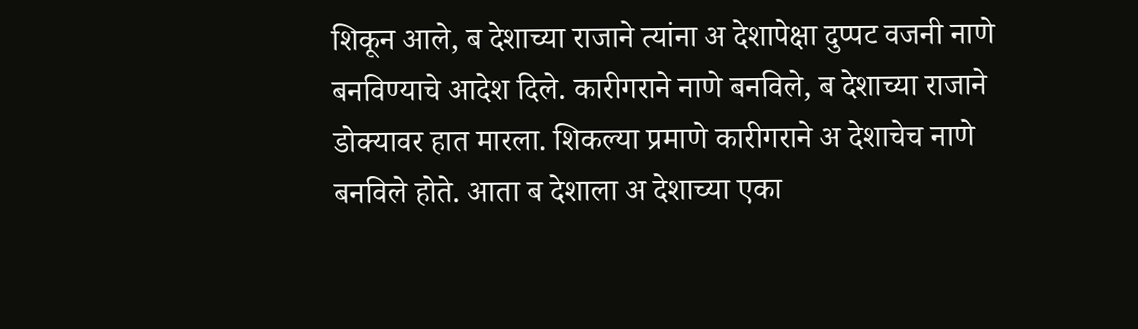शिकून आले, ब देशाच्या राजाने त्यांना अ देशापेक्षा दुप्पट वजनी नाणे बनविण्याचे आदेश दिले. कारीगराने नाणे बनविले, ब देशाच्या राजाने डोक्यावर हात मारला. शिकल्या प्रमाणे कारीगराने अ देशाचेच नाणे बनविले होते. आता ब देशाला अ देशाच्या एका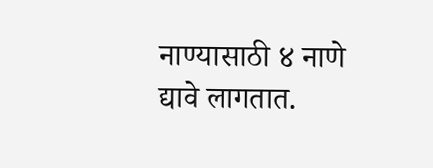नाण्यासाठी ४ नाणे द्यावे लागतात.